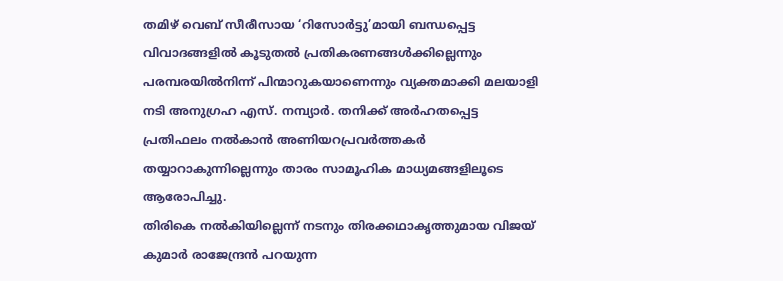തമിഴ് വെബ് സീരീസായ ‘റിസോർട്ടു’മായി ബന്ധപ്പെട്ട വിവാദങ്ങളിൽ കൂടുതൽ പ്രതികരണങ്ങൾക്കില്ലെന്നും പരമ്പരയിൽനിന്ന് പിന്മാറുകയാണെന്നും വ്യക്തമാക്കി മലയാളി നടി അനുഗ്രഹ എസ്. നമ്പ്യാർ. തനിക്ക് അർഹതപ്പെട്ട പ്രതിഫലം നൽകാൻ അണിയറപ്രവർത്തകർ തയ്യാറാകുന്നില്ലെന്നും താരം സാമൂഹിക മാധ്യമങ്ങളിലൂടെ ആരോപിച്ചു.
തിരികെ നൽകിയില്ലെന്ന് നടനും തിരക്കഥാകൃത്തുമായ വിജയ് കുമാർ രാജേന്ദ്രൻ പറയുന്ന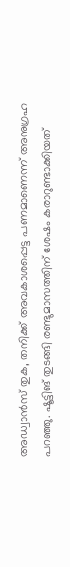അഡ്വാൻസ് തുക, തനിക്ക് അവകാശപ്പെട്ട പണമാണെന്ന് അനുഗ്രഹ പറഞ്ഞു. ഷൂട്ടിങ് തുടങ്ങി രണ്ടുമാസത്തിന് ശേഷം കരാറുണ്ടാക്കിയത്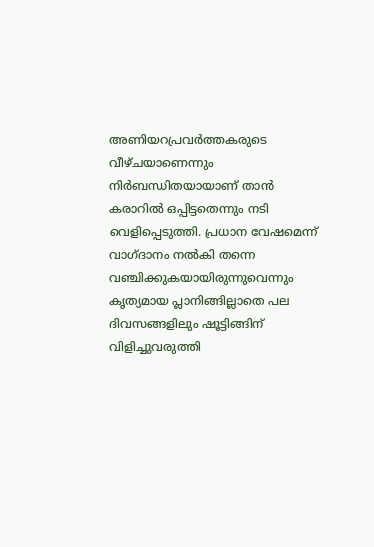അണിയറപ്രവർത്തകരുടെ വീഴ്ചയാണെന്നും നിർബന്ധിതയായാണ് താൻ കരാറിൽ ഒപ്പിട്ടതെന്നും നടി വെളിപ്പെടുത്തി. പ്രധാന വേഷമെന്ന് വാഗ്ദാനം നൽകി തന്നെ വഞ്ചിക്കുകയായിരുന്നുവെന്നും കൃത്യമായ പ്ലാനിങ്ങില്ലാതെ പല ദിവസങ്ങളിലും ഷൂട്ടിങ്ങിന് വിളിച്ചുവരുത്തി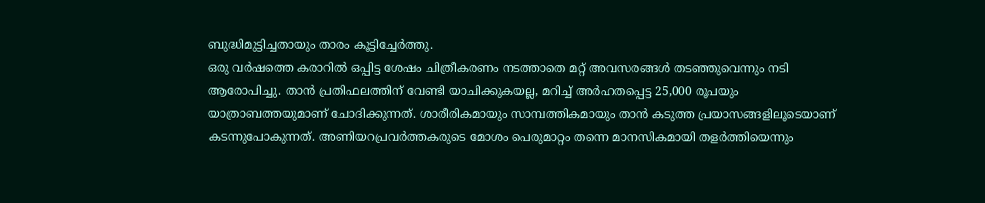ബുദ്ധിമുട്ടിച്ചതായും താരം കൂട്ടിച്ചേർത്തു.
ഒരു വർഷത്തെ കരാറിൽ ഒപ്പിട്ട ശേഷം ചിത്രീകരണം നടത്താതെ മറ്റ് അവസരങ്ങൾ തടഞ്ഞുവെന്നും നടി ആരോപിച്ചു. താൻ പ്രതിഫലത്തിന് വേണ്ടി യാചിക്കുകയല്ല, മറിച്ച് അർഹതപ്പെട്ട 25,000 രൂപയും യാത്രാബത്തയുമാണ് ചോദിക്കുന്നത്. ശാരീരികമായും സാമ്പത്തികമായും താൻ കടുത്ത പ്രയാസങ്ങളിലൂടെയാണ് കടന്നുപോകുന്നത്. അണിയറപ്രവർത്തകരുടെ മോശം പെരുമാറ്റം തന്നെ മാനസികമായി തളർത്തിയെന്നും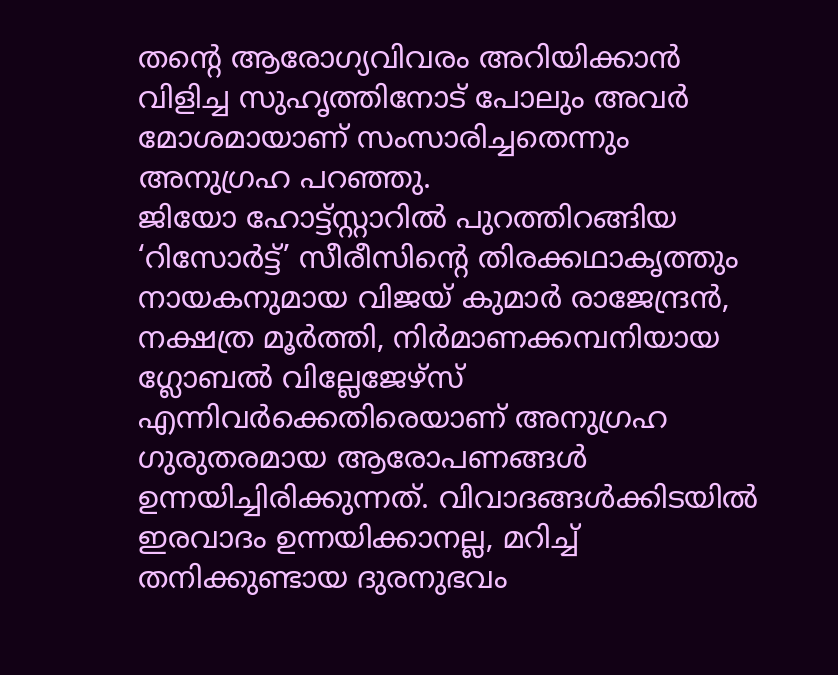തൻ്റെ ആരോഗ്യവിവരം അറിയിക്കാൻ വിളിച്ച സുഹൃത്തിനോട് പോലും അവർ മോശമായാണ് സംസാരിച്ചതെന്നും അനുഗ്രഹ പറഞ്ഞു.
ജിയോ ഹോട്ട്സ്റ്റാറിൽ പുറത്തിറങ്ങിയ ‘റിസോർട്ട്’ സീരീസിൻ്റെ തിരക്കഥാകൃത്തും നായകനുമായ വിജയ് കുമാർ രാജേന്ദ്രൻ, നക്ഷത്ര മൂർത്തി, നിർമാണക്കമ്പനിയായ ഗ്ലോബൽ വില്ലേജേഴ്സ് എന്നിവർക്കെതിരെയാണ് അനുഗ്രഹ ഗുരുതരമായ ആരോപണങ്ങൾ ഉന്നയിച്ചിരിക്കുന്നത്. വിവാദങ്ങൾക്കിടയിൽ ഇരവാദം ഉന്നയിക്കാനല്ല, മറിച്ച് തനിക്കുണ്ടായ ദുരനുഭവം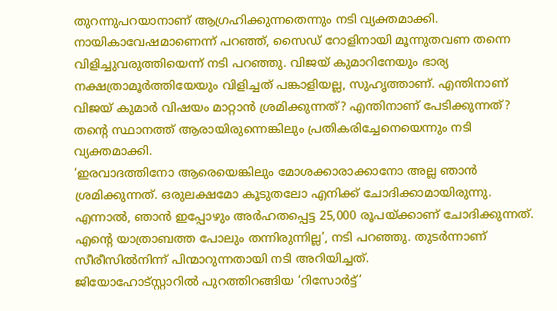തുറന്നുപറയാനാണ് ആഗ്രഹിക്കുന്നതെന്നും നടി വ്യക്തമാക്കി.
നായികാവേഷമാണെന്ന് പറഞ്ഞ്, സൈഡ് റോളിനായി മൂന്നുതവണ തന്നെ വിളിച്ചുവരുത്തിയെന്ന് നടി പറഞ്ഞു. വിജയ് കുമാറിനേയും ഭാര്യ നക്ഷത്രാമൂർത്തിയേയും വിളിച്ചത് പങ്കാളിയല്ല, സുഹൃത്താണ്. എന്തിനാണ് വിജയ് കുമാർ വിഷയം മാറ്റാൻ ശ്രമിക്കുന്നത്? എന്തിനാണ് പേടിക്കുന്നത്? തന്റെ സ്ഥാനത്ത് ആരായിരുന്നെങ്കിലും പ്രതികരിച്ചേനെയെന്നും നടി വ്യക്തമാക്കി.
‘ഇരവാദത്തിനോ ആരെയെങ്കിലും മോശക്കാരാക്കാനോ അല്ല ഞാൻ ശ്രമിക്കുന്നത്. ഒരുലക്ഷമോ കൂടുതലോ എനിക്ക് ചോദിക്കാമായിരുന്നു. എന്നാൽ, ഞാൻ ഇപ്പോഴും അർഹതപ്പെട്ട 25,000 രൂപയ്ക്കാണ് ചോദിക്കുന്നത്. എൻ്റെ യാത്രാബത്ത പോലും തന്നിരുന്നില്ല’, നടി പറഞ്ഞു. തുടർന്നാണ് സീരീസിൽനിന്ന് പിന്മാറുന്നതായി നടി അറിയിച്ചത്.
ജിയോഹോട്സ്റ്റാറിൽ പുറത്തിറങ്ങിയ ‘റിസോർട്ട്’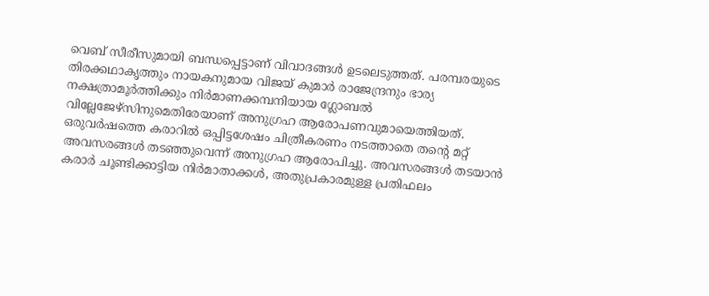വെബ് സീരീസുമായി ബന്ധപ്പെട്ടാണ് വിവാദങ്ങൾ ഉടലെടുത്തത്. പരമ്പരയുടെ തിരക്കഥാകൃത്തും നായകനുമായ വിജയ് കുമാർ രാജേന്ദ്രനും ഭാര്യ നക്ഷത്രാമൂർത്തിക്കും നിർമാണക്കമ്പനിയായ ഗ്ലോബൽ വില്ലേജേഴ്സിനുമെതിരേയാണ് അനുഗ്രഹ ആരോപണവുമായെത്തിയത്.
ഒരുവർഷത്തെ കരാറിൽ ഒപ്പിട്ടശേഷം ചിത്രീകരണം നടത്താതെ തന്റെ മറ്റ് അവസരങ്ങൾ തടഞ്ഞുവെന്ന് അനുഗ്രഹ ആരോപിച്ചു. അവസരങ്ങൾ തടയാൻ കരാർ ചൂണ്ടിക്കാട്ടിയ നിർമാതാക്കൾ, അതുപ്രകാരമുള്ള പ്രതിഫലം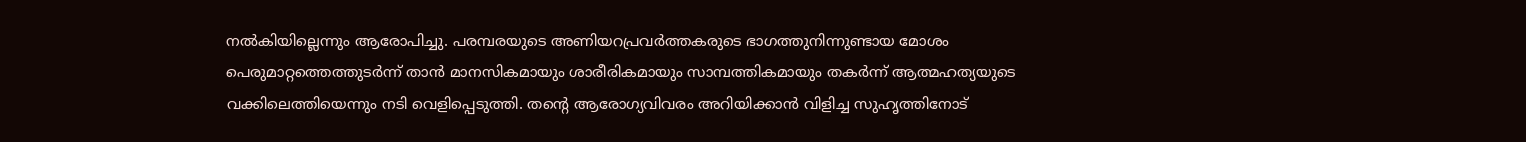നൽകിയില്ലെന്നും ആരോപിച്ചു. പരമ്പരയുടെ അണിയറപ്രവർത്തകരുടെ ഭാഗത്തുനിന്നുണ്ടായ മോശം പെരുമാറ്റത്തെത്തുടർന്ന് താൻ മാനസികമായും ശാരീരികമായും സാമ്പത്തികമായും തകർന്ന് ആത്മഹത്യയുടെ വക്കിലെത്തിയെന്നും നടി വെളിപ്പെടുത്തി. തൻ്റെ ആരോഗ്യവിവരം അറിയിക്കാൻ വിളിച്ച സുഹൃത്തിനോട്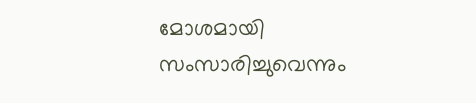മോശമായി സംസാരിച്ചുവെന്നും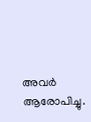അവർ ആരോപിച്ചു.